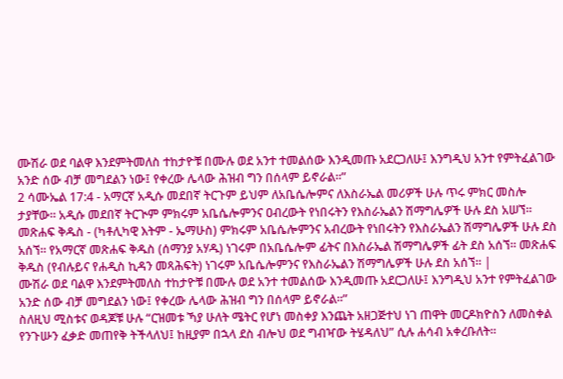ሙሽራ ወደ ባልዋ እንደምትመለስ ተከታዮቹ በሙሉ ወደ አንተ ተመልሰው እንዲመጡ አደርጋለሁ፤ እንግዲህ አንተ የምትፈልገው አንድ ሰው ብቻ መግደልን ነው፤ የቀረው ሌላው ሕዝብ ግን በሰላም ይኖራል።”
2 ሳሙኤል 17:4 - አማርኛ አዲሱ መደበኛ ትርጉም ይህም ለአቤሴሎምና ለእስራኤል መሪዎች ሁሉ ጥሩ ምክር መስሎ ታያቸው። አዲሱ መደበኛ ትርጒም ምክሩም አቤሴሎምንና ዐብረውት የነበሩትን የእስራኤልን ሽማግሌዎች ሁሉ ደስ አሠኘ። መጽሐፍ ቅዱስ - (ካቶሊካዊ እትም - ኤማሁስ) ምክሩም አቤሴሎምንና አብረውት የነበሩትን የእስራኤልን ሽማግሌዎች ሁሉ ደስ አሰኘ። የአማርኛ መጽሐፍ ቅዱስ (ሰማንያ አሃዱ) ነገሩም በአቤሴሎም ፊትና በእስራኤል ሽማግሌዎች ፊት ደስ አሰኘ። መጽሐፍ ቅዱስ (የብሉይና የሐዲስ ኪዳን መጻሕፍት) ነገሩም አቤሴሎምንና የእስራኤልን ሽማግሌዎች ሁሉ ደስ አሰኘ። |
ሙሽራ ወደ ባልዋ እንደምትመለስ ተከታዮቹ በሙሉ ወደ አንተ ተመልሰው እንዲመጡ አደርጋለሁ፤ እንግዲህ አንተ የምትፈልገው አንድ ሰው ብቻ መግደልን ነው፤ የቀረው ሌላው ሕዝብ ግን በሰላም ይኖራል።”
ስለዚህ ሚስቱና ወዳጆቹ ሁሉ “ርዝመቱ ኻያ ሁለት ሜትር የሆነ መስቀያ እንጨት አዘጋጅተህ ነገ ጠዋት መርዶክዮስን ለመስቀል የንጉሡን ፈቃድ መጠየቅ ትችላለህ፤ ከዚያም በኋላ ደስ ብሎህ ወደ ግብዣው ትሄዳለህ” ሲሉ ሐሳብ አቀረቡለት።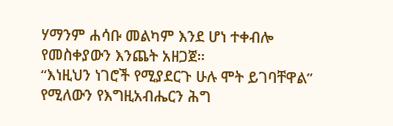ሃማንም ሐሳቡ መልካም እንደ ሆነ ተቀብሎ የመስቀያውን እንጨት አዘጋጀ።
“እነዚህን ነገሮች የሚያደርጉ ሁሉ ሞት ይገባቸዋል” የሚለውን የእግዚአብሔርን ሕግ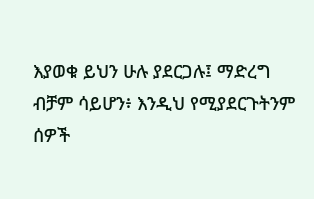እያወቁ ይህን ሁሉ ያደርጋሉ፤ ማድረግ ብቻም ሳይሆን፥ እንዲህ የሚያደርጉትንም ሰዎች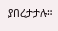ያበረታታሉ።